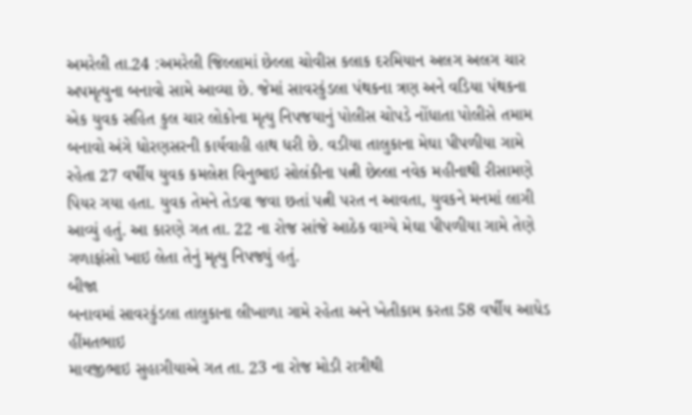અમરેલી તા.24 :અમરેલી જિલ્લામાં છેલ્લા ચોવીસ કલાક દરમિયાન અલગ અલગ ચાર અપમૃત્યુના બનાવો સામે આવ્યા છે. જેમાં સાવરકુંડલા પંથકના ત્રણ અને વડિયા પંથકના એક યુવક સહિત કુલ ચાર લોકોના મૃત્યુ નિપજયાનું પોલીસ ચોપડે નોંધાતા પોલીસે તમામ બનાવો અંગે ધોરણસરની કાર્યવાહી હાથ ધરી છે. વડીયા તાલુકાના મેઘા પીપળીયા ગામે રહેતા 27 વર્ષીય યુવક કમલેશ વિનુભાઇ સોલંકીના પત્ની છેલ્લા નવેક મહીનાથી રીસામણે પિયર ગયા હતા. યુવક તેમને તેડવા જવા છતાં પત્ની પરત ન આવતા, યુવકને મનમાં લાગી આવ્યું હતું. આ કારણે ગત તા. 22 ના રોજ સાંજે આઠેક વાગ્યે મેઘા પીપળીયા ગામે તેણે ગળાફાંસો ખાઇ લેતા તેનું મૃત્યુ નિપજ્યું હતું.
બીજા
બનાવમાં સાવરકુંડલા તાલુકાના લીખાળા ગામે રહેતા અને ખેતીકામ કરતા 58 વર્ષીય આધેડ હીંમતભાઇ
માવજીભાઇ સુહાગીયાએ ગત તા. 23 ના રોજ મોડી રાત્રીથી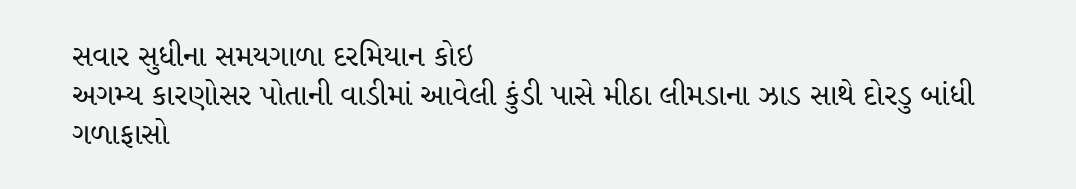સવાર સુધીના સમયગાળા દરમિયાન કોઇ
અગમ્ય કારણોસર પોતાની વાડીમાં આવેલી કુંડી પાસે મીઠા લીમડાના ઝાડ સાથે દોરડુ બાંધી
ગળાફાસો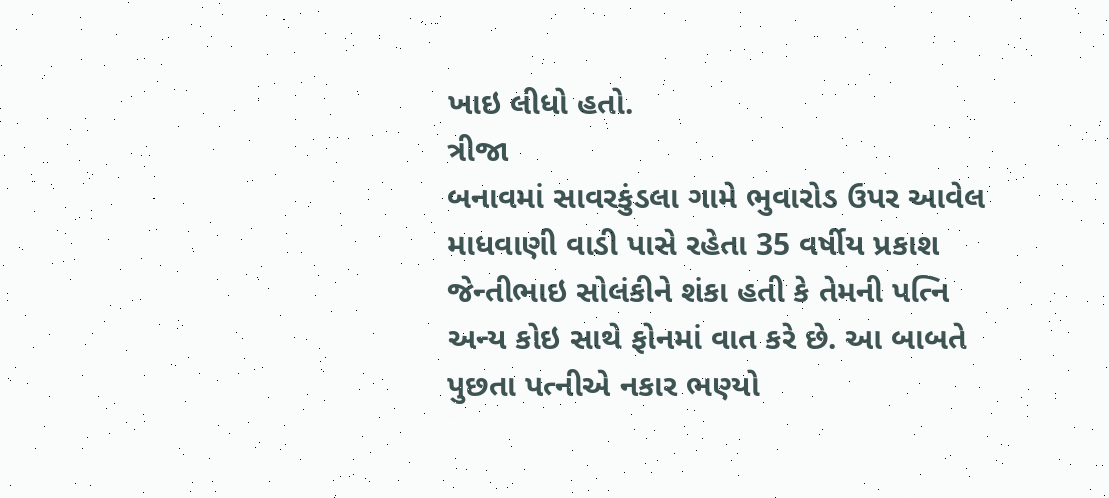ખાઇ લીધો હતો.
ત્રીજા
બનાવમાં સાવરકુંડલા ગામે ભુવારોડ ઉપર આવેલ માધવાણી વાડી પાસે રહેતા 35 વર્ષીય પ્રકાશ
જેન્તીભાઇ સોલંકીને શંકા હતી કે તેમની પત્નિ અન્ય કોઇ સાથે ફોનમાં વાત કરે છે. આ બાબતે
પુછતા પત્નીએ નકાર ભણ્યો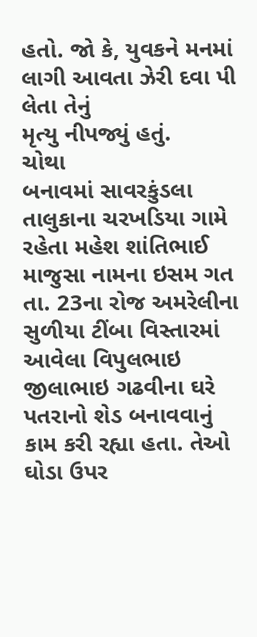હતો. જો કે, યુવકને મનમાં લાગી આવતા ઝેરી દવા પી લેતા તેનું
મૃત્યુ નીપજ્યું હતું.
ચોથા
બનાવમાં સાવરકુંડલા તાલુકાના ચરખડિયા ગામે રહેતા મહેશ શાંતિભાઈ માજુસા નામના ઇસમ ગત
તા. 23ના રોજ અમરેલીના સુળીયા ટીંબા વિસ્તારમાં આવેલા વિપુલભાઇ જીલાભાઇ ગઢવીના ઘરે
પતરાનો શેડ બનાવવાનું કામ કરી રહ્યા હતા. તેઓ ઘોડા ઉપર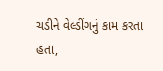ચડીને વેલ્ડીંગનું કામ કરતા
હતા,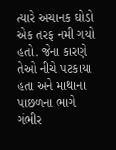ત્યારે અચાનક ઘોડો એક તરફ નમી ગયો હતો. જેના કારણે તેઓ નીચે પટકાયા હતા અને માથાના
પાછળના ભાગે ગંભીર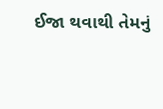ઈજા થવાથી તેમનું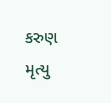કરુણ મૃત્યુ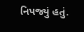નિપજ્યું હતું.